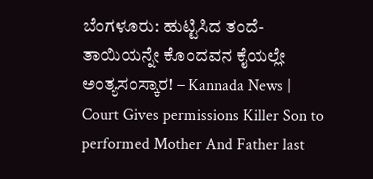ಬೆಂಗಳೂರು: ಹುಟ್ಟಿಸಿದ ತಂದೆ-ತಾಯಿಯನ್ನೇ ಕೊಂದವನ ಕೈಯಲ್ಲೇ ಅಂತ್ಯಸಂಸ್ಕಾರ! – Kannada News | Court Gives permissions Killer Son to performed Mother And Father last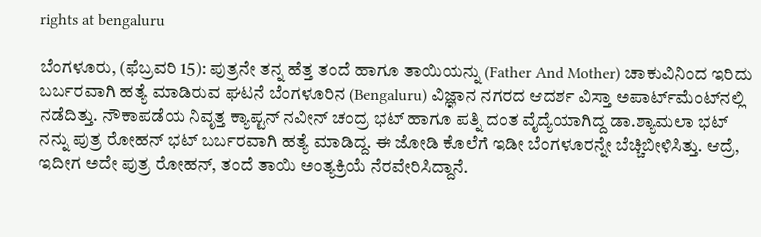rights at bengaluru

ಬೆಂಗಳೂರು, (ಫೆಬ್ರವರಿ 15): ಪುತ್ರನೇ ತನ್ನ ಹೆತ್ತ ತಂದೆ ಹಾಗೂ ತಾಯಿಯನ್ನು (Father And Mother) ಚಾಕುವಿನಿಂದ ಇರಿದು ಬರ್ಬರವಾಗಿ ಹತ್ಯೆ ಮಾಡಿರುವ ಘಟನೆ ಬೆಂಗಳೂರಿನ (Bengaluru) ವಿಜ್ಞಾನ ನಗರದ ಆದರ್ಶ ವಿಸ್ತಾ ಅಪಾರ್ಟ್‌ಮೆಂಟ್‌ನಲ್ಲಿ ನಡೆದಿತ್ತು. ನೌಕಾಪಡೆಯ ನಿವೃತ್ತ ಕ್ಯಾಪ್ಟನ್‌ ನವೀನ್ ಚಂದ್ರ ಭಟ್ ಹಾಗೂ ಪತ್ನಿ ದಂತ ವೈದ್ಯೆಯಾಗಿದ್ದ ಡಾ.ಶ್ಯಾಮಲಾ ಭಟ್ ನನ್ನು ಪುತ್ರ ರೋಹನ್ ಭಟ್ ಬರ್ಬರವಾಗಿ ಹತ್ಯೆ ಮಾಡಿದ್ದ. ಈ ಜೋಡಿ ಕೊಲೆಗೆ ಇಡೀ ಬೆಂಗಳೂರನ್ನೇ ಬೆಚ್ಚಿಬೀಳಿಸಿತ್ತು. ಆದ್ರೆ, ಇದೀಗ ಅದೇ ಪುತ್ರ ರೋಹನ್, ತಂದೆ ತಾಯಿ ಅಂತ್ಯಕ್ರಿಯೆ ನೆರವೇರಿಸಿದ್ದಾನೆ.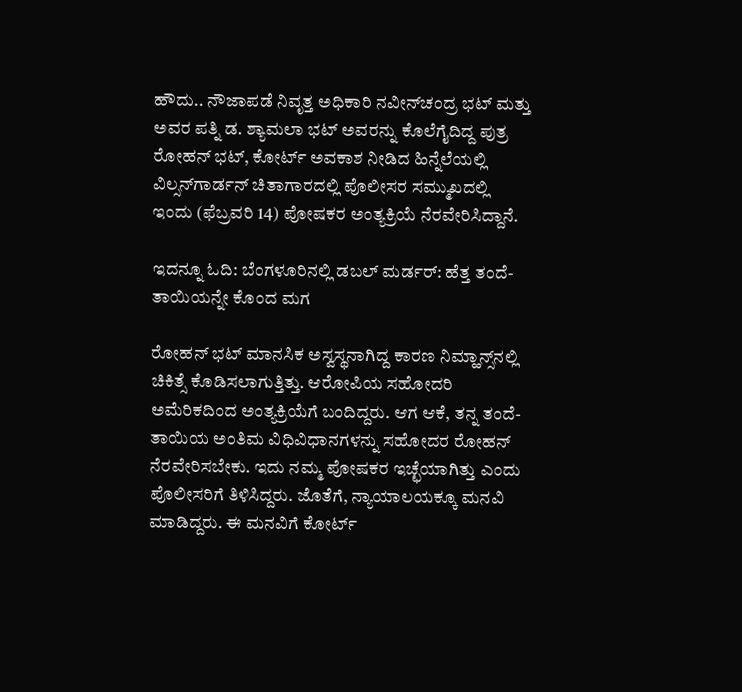ಹೌದು.. ನೌಜಾಪಡೆ ನಿವೃತ್ತ ಅಧಿಕಾರಿ ನವೀನ್‌ಚಂದ್ರ ಭಟ್‌ ಮತ್ತು ಅವರ ಪತ್ನಿ ಡ. ಶ್ಯಾಮಲಾ ಭಟ್‌ ಅವರನ್ನು ಕೊಲೆಗೈದಿದ್ದ ಪುತ್ರ ರೋಹನ್‌ ಭಟ್‌, ಕೋರ್ಟ್ ಅವಕಾಶ ನೀಡಿದ ಹಿನ್ನೆಲೆಯಲ್ಲಿ ವಿಲ್ಸನ್‌ಗಾರ್ಡನ್‌ ಚಿತಾಗಾರದಲ್ಲಿ ಪೊಲೀಸರ ಸಮ್ಮುಖದಲ್ಲಿ ಇಂದು (ಫೆಬ್ರವರಿ 14) ಪೋಷಕರ ಅಂತ್ಯಕ್ರಿಯೆ ನೆರವೇರಿಸಿದ್ದಾನೆ.

ಇದನ್ನೂ ಓದಿ: ಬೆಂಗಳೂರಿನಲ್ಲಿ ಡಬಲ್ ಮರ್ಡರ್: ಹೆತ್ತ ತಂದೆ-ತಾಯಿಯನ್ನೇ ಕೊಂದ ಮಗ

ರೋಹನ್‌ ಭಟ್‌ ಮಾನಸಿಕ ಅಸ್ವಸ್ಥನಾಗಿದ್ದ ಕಾರಣ ನಿಮ್ಹಾನ್ಸ್‌ನಲ್ಲಿ ಚಿಕಿತ್ಸೆ ಕೊಡಿಸಲಾಗುತ್ತಿತ್ತು. ಆರೋಪಿಯ ಸಹೋದರಿ ಅಮೆರಿಕದಿಂದ ಅಂತ್ಯಕ್ರಿಯೆಗೆ ಬಂದಿದ್ದರು. ಆಗ ಆಕೆ, ತನ್ನ ತಂದೆ-ತಾಯಿಯ ಅಂತಿಮ ವಿಧಿವಿಧಾನಗಳನ್ನು ಸಹೋದರ ರೋಹನ್‌ ನೆರವೇರಿಸಬೇಕು. ಇದು ನಮ್ಮ ಪೋಷಕರ ಇಚ್ಛೆಯಾಗಿತ್ತು ಎಂದು ಪೊಲೀಸರಿಗೆ ತಿಳಿಸಿದ್ದರು. ಜೊತೆಗೆ, ನ್ಯಾಯಾಲಯಕ್ಕೂ ಮನವಿ ಮಾಡಿದ್ದರು. ಈ ಮನವಿಗೆ ಕೋರ್ಟ್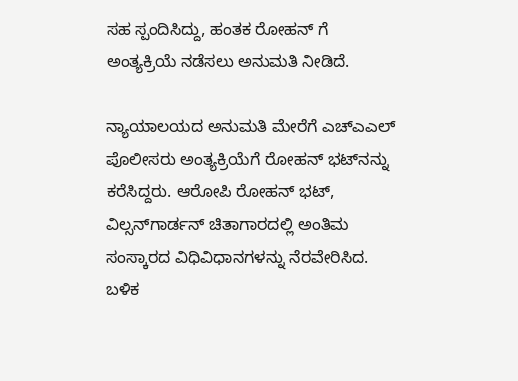ಸಹ ಸ್ಪಂದಿಸಿದ್ದು, ಹಂತಕ ರೋಹನ್ ಗೆ ಅಂತ್ಯಕ್ರಿಯೆ ನಡೆಸಲು ಅನುಮತಿ ನೀಡಿದೆ.

ನ್ಯಾಯಾಲಯದ ಅನುಮತಿ ಮೇರೆಗೆ ಎಚ್‌ಎಎಲ್‌ ಪೊಲೀಸರು ಅಂತ್ಯಕ್ರಿಯೆಗೆ ರೋಹನ್‌ ಭಟ್‌ನನ್ನು ಕರೆಸಿದ್ದರು. ಆರೋಪಿ ರೋಹನ್‌ ಭಟ್‌, ವಿಲ್ಸನ್‌ಗಾರ್ಡನ್‌ ಚಿತಾಗಾರದಲ್ಲಿ ಅಂತಿಮ ಸಂಸ್ಕಾರದ ವಿಧಿವಿಧಾನಗಳನ್ನು ನೆರವೇರಿಸಿದ. ಬಳಿಕ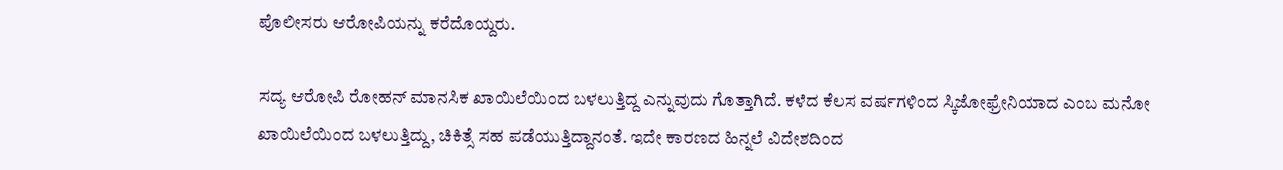ಪೊಲೀಸರು ಆರೋಪಿಯನ್ನು ಕರೆದೊಯ್ದರು.

ಸದ್ಯ ಆರೋಪಿ ರೋಹನ್ ಮಾನಸಿಕ ಖಾಯಿಲೆಯಿಂದ ಬಳಲುತ್ತಿದ್ದ ಎನ್ನುವುದು ಗೊತ್ತಾಗಿದೆ. ಕಳೆದ ಕೆಲಸ ವರ್ಷಗಳಿಂದ ಸ್ಕಿಜೋಫ್ರೇನಿಯಾದ ಎಂಬ ಮನೋ ಖಾಯಿಲೆಯಿಂದ ಬಳಲುತ್ತಿದ್ದು, ಚಿಕಿತ್ಸೆ ಸಹ ಪಡೆಯುತ್ತಿದ್ದಾನಂತೆ. ಇದೇ ಕಾರಣದ ಹಿನ್ನಲೆ ವಿದೇಶದಿಂದ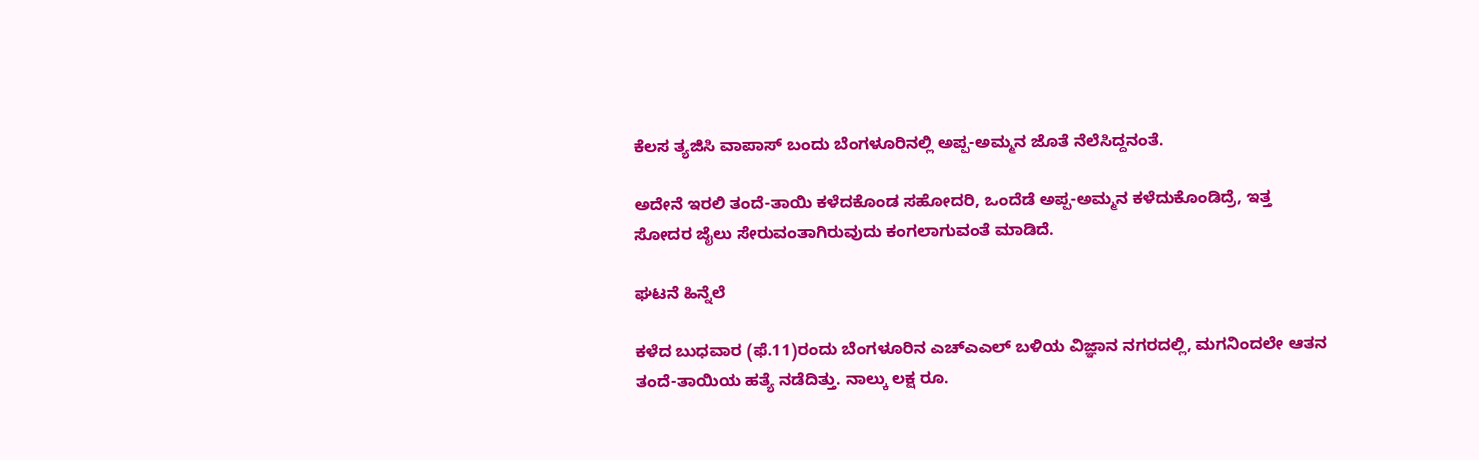ಕೆಲಸ ತ್ಯಜಿಸಿ ವಾಪಾಸ್ ಬಂದು ಬೆಂಗಳೂರಿನಲ್ಲಿ ಅಪ್ಪ-ಅಮ್ಮನ ಜೊತೆ ನೆಲೆಸಿದ್ದನಂತೆ.

ಅದೇನೆ ಇರಲಿ ತಂದೆ-ತಾಯಿ ಕಳೆದಕೊಂಡ ಸಹೋದರಿ, ಒಂದೆಡೆ ಅಪ್ಪ-ಅಮ್ಮನ ಕಳೆದುಕೊಂಡಿದ್ರೆ, ಇತ್ತ ಸೋದರ ಜೈಲು ಸೇರುವಂತಾಗಿರುವುದು ಕಂಗಲಾಗುವಂತೆ ಮಾಡಿದೆ.

ಘಟನೆ ಹಿನ್ನೆಲೆ

ಕಳೆದ ಬುಧವಾರ (ಫೆ.11)ರಂದು ಬೆಂಗಳೂರಿನ ಎಚ್‌ಎಎಲ್‌ ಬಳಿಯ ವಿಜ್ಞಾನ ನಗರದಲ್ಲಿ, ಮಗನಿಂದಲೇ ಆತನ ತಂದೆ-ತಾಯಿಯ ಹತ್ಯೆ ನಡೆದಿತ್ತು. ನಾಲ್ಕು ಲಕ್ಷ ರೂ.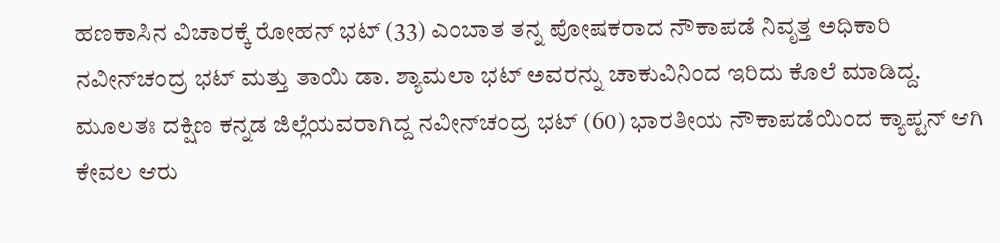ಹಣಕಾಸಿನ ವಿಚಾರಕ್ಕೆ ರೋಹನ್‌ ಭಟ್‌ (33) ಎಂಬಾತ ತನ್ನ ಪೋಷಕರಾದ ನೌಕಾಪಡೆ ನಿವೃತ್ತ ಅಧಿಕಾರಿ ನವೀನ್‌ಚಂದ್ರ ಭಟ್‌ ಮತ್ತು ತಾಯಿ ಡಾ. ಶ್ಯಾಮಲಾ ಭಟ್‌ ಅವರನ್ನು ಚಾಕುವಿನಿಂದ ಇರಿದು ಕೊಲೆ ಮಾಡಿದ್ದ. ಮೂಲತಃ ದಕ್ಷಿಣ ಕನ್ನಡ ಜಿಲ್ಲೆಯವರಾಗಿದ್ದ ನವೀನ್‌ಚಂದ್ರ ಭಟ್‌ (60) ಭಾರತೀಯ ನೌಕಾಪಡೆಯಿಂದ ಕ್ಯಾಪ್ಟನ್‌ ಆಗಿ ಕೇವಲ ಆರು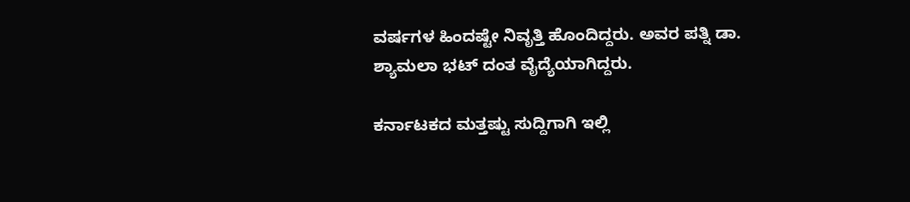ವರ್ಷಗಳ ಹಿಂದಷ್ಟೇ ನಿವೃತ್ತಿ ಹೊಂದಿದ್ದರು. ಅವರ ಪತ್ನಿ ಡಾ. ಶ್ಯಾಮಲಾ ಭಟ್‌ ದಂತ ವೈದ್ಯೆಯಾಗಿದ್ದರು.

ಕರ್ನಾಟಕದ ಮತ್ತಷ್ಟು ಸುದ್ದಿಗಾಗಿ ಇಲ್ಲಿ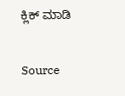ಕ್ಲಿಕ್ ಮಾಡಿ

Source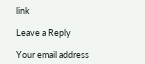link

Leave a Reply

Your email address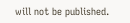will not be published.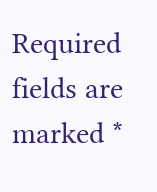Required fields are marked *